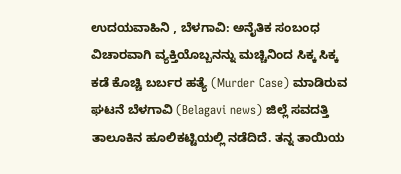ಉದಯವಾಹಿನಿ , ಬೆಳಗಾವಿ: ಅನೈತಿಕ ಸಂಬಂಧ ವಿಚಾರವಾಗಿ ವ್ಯಕ್ತಿಯೊಬ್ಬನನ್ನು ಮಚ್ಚಿನಿಂದ ಸಿಕ್ಕ ಸಿಕ್ಕ ಕಡೆ ಕೊಚ್ಚಿ ಬರ್ಬರ ಹತ್ಯೆ (Murder Case) ಮಾಡಿರುವ ಘಟನೆ ಬೆಳಗಾವಿ (Belagavi news) ಜಿಲ್ಲೆ ಸವದತ್ತಿ ತಾಲೂಕಿನ ಹೂಲಿಕಟ್ಟಿಯಲ್ಲಿ ನಡೆದಿದೆ. ತನ್ನ ತಾಯಿಯ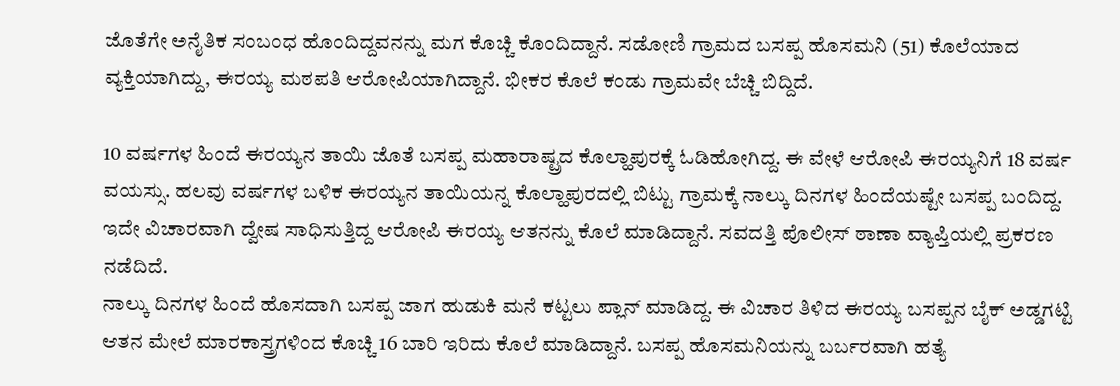ಜೊತೆಗೇ ಅನೈತಿಕ ಸಂಬಂಧ ಹೊಂದಿದ್ದವನನ್ನು ಮಗ ಕೊಚ್ಚಿ ಕೊಂದಿದ್ದಾನೆ. ಸಡೋಣಿ ಗ್ರಾಮದ ಬಸಪ್ಪ ಹೊಸಮನಿ (51) ಕೊಲೆಯಾದ ವ್ಯಕ್ತಿಯಾಗಿದ್ದು, ಈರಯ್ಯ ಮಠಪತಿ ಆರೋಪಿಯಾಗಿದ್ದಾನೆ. ಭೀಕರ ಕೊಲೆ ಕಂಡು ಗ್ರಾಮವೇ ಬೆಚ್ಚಿ ಬಿದ್ದಿದೆ.

10 ವರ್ಷಗಳ ಹಿಂದೆ ಈರಯ್ಯನ ತಾಯಿ ಜೊತೆ ಬಸಪ್ಪ ಮಹಾರಾಷ್ಟ್ರದ ಕೊಲ್ಹಾಪುರಕ್ಕೆ ಓಡಿಹೋಗಿದ್ದ. ಈ ವೇಳೆ ಆರೋಪಿ ಈರಯ್ಯನಿಗೆ 18 ವರ್ಷ ವಯಸ್ಸು. ಹಲವು ವರ್ಷಗಳ ಬಳಿಕ ಈರಯ್ಯನ ತಾಯಿಯನ್ನ ಕೊಲ್ಹಾಪುರದಲ್ಲಿ ಬಿಟ್ಟು ಗ್ರಾಮಕ್ಕೆ ನಾಲ್ಕು ದಿನಗಳ ಹಿಂದೆಯಷ್ಟೇ ಬಸಪ್ಪ ಬಂದಿದ್ದ. ಇದೇ ವಿಚಾರವಾಗಿ ದ್ವೇಷ ಸಾಧಿಸುತ್ತಿದ್ದ ಆರೋಪಿ ಈರಯ್ಯ ಆತನನ್ನು ಕೊಲೆ ಮಾಡಿದ್ದಾನೆ. ಸವದತ್ತಿ ಪೊಲೀಸ್ ಠಾಣಾ ವ್ಯಾಪ್ತಿಯಲ್ಲಿ ಪ್ರಕರಣ ನಡೆದಿದೆ.
ನಾಲ್ಕು ದಿನಗಳ ಹಿಂದೆ ಹೊಸದಾಗಿ ಬಸಪ್ಪ ಜಾಗ ಹುಡುಕಿ ಮನೆ ಕಟ್ಟಲು ಪ್ಲಾನ್ ಮಾಡಿದ್ದ. ಈ ವಿಚಾರ ತಿಳಿದ ಈರಯ್ಯ ಬಸಪ್ಪನ ಬೈಕ್ ಅಡ್ಡಗಟ್ಟಿ ಆತನ ಮೇಲೆ ಮಾರಕಾಸ್ತ್ರಗಳಿಂದ ಕೊಚ್ಚಿ 16 ಬಾರಿ ಇರಿದು ಕೊಲೆ ಮಾಡಿದ್ದಾನೆ. ಬಸಪ್ಪ ಹೊಸಮನಿಯನ್ನು ಬರ್ಬರವಾಗಿ ಹತ್ಯೆ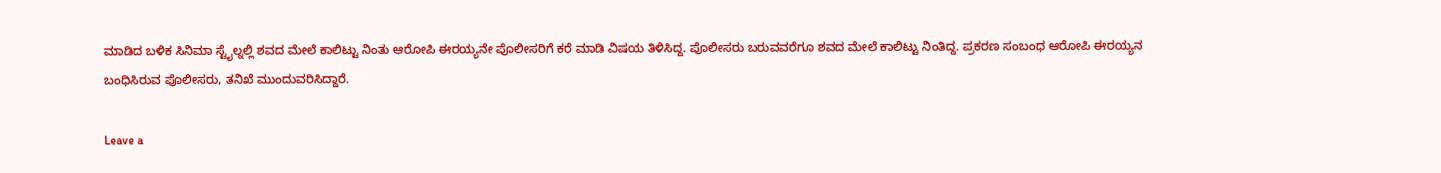ಮಾಡಿದ ಬಳಿಕ ಸಿನಿಮಾ ಸ್ಟೈಲ್ನಲ್ಲಿ ಶವದ ಮೇಲೆ ಕಾಲಿಟ್ಟು ನಿಂತು ಆರೋಪಿ ಈರಯ್ಯನೇ ಪೊಲೀಸರಿಗೆ ಕರೆ ಮಾಡಿ ವಿಷಯ ತಿಳಿಸಿದ್ದ. ಪೊಲೀಸರು ಬರುವವರೆಗೂ ಶವದ ಮೇಲೆ ಕಾಲಿಟ್ಟು ನಿಂತಿದ್ದ. ಪ್ರಕರಣ ಸಂಬಂಧ ಆರೋಪಿ ಈರಯ್ಯನ ಬಂಧಿಸಿರುವ ಪೊಲೀಸರು, ತನಿಖೆ ಮುಂದುವರಿಸಿದ್ದಾರೆ.

Leave a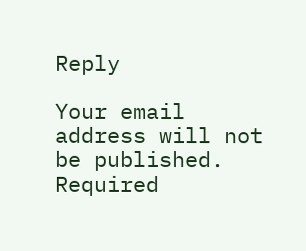Reply

Your email address will not be published. Required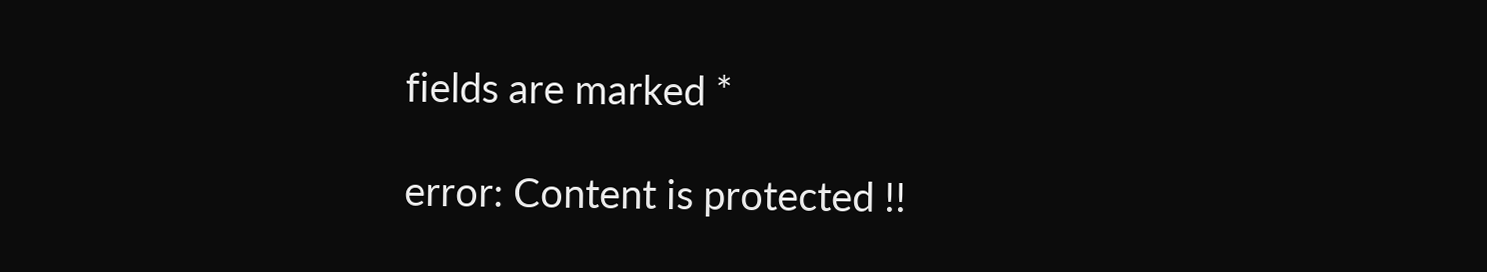fields are marked *

error: Content is protected !!